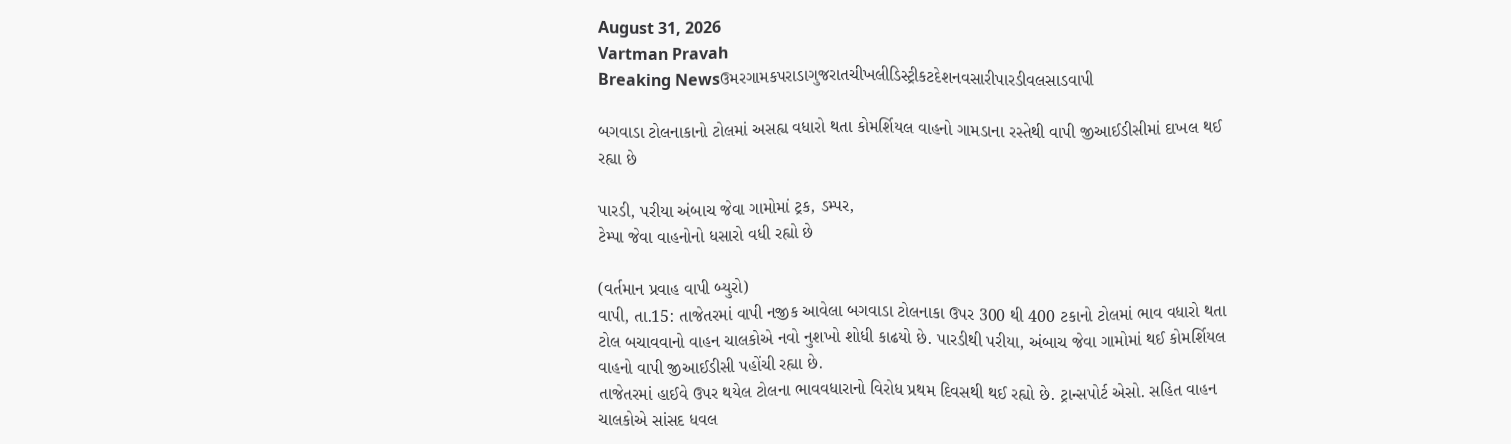August 31, 2026
Vartman Pravah
Breaking Newsઉમરગામકપરાડાગુજરાતચીખલીડિસ્ટ્રીકટદેશનવસારીપારડીવલસાડવાપી

બગવાડા ટોલનાકાનો ટોલમાં અસહ્ય વધારો થતા કોમર્શિયલ વાહનો ગામડાના રસ્‍તેથી વાપી જીઆઈડીસીમાં દાખલ થઈ રહ્યા છે

પારડી, પરીયા અંબાચ જેવા ગામોમાં ટ્રક, ડમ્‍પર,
ટેમ્‍પા જેવા વાહનોનો ધસારો વધી રહ્યો છે

(વર્તમાન પ્રવાહ વાપી બ્‍યુરો)
વાપી, તા.15: તાજેતરમાં વાપી નજીક આવેલા બગવાડા ટોલનાકા ઉપર 300 થી 400 ટકાનો ટોલમાં ભાવ વધારો થતા ટોલ બચાવવાનો વાહન ચાલકોએ નવો નુશખો શોધી કાઢયો છે. પારડીથી પરીયા, અંબાચ જેવા ગામોમાં થઈ કોમર્શિયલ વાહનો વાપી જીઆઈડીસી પહોંચી રહ્યા છે.
તાજેતરમાં હાઈવે ઉપર થયેલ ટોલના ભાવવધારાનો વિરોધ પ્રથમ દિવસથી થઈ રહ્યો છે. ટ્રાન્‍સપોર્ટ એસો. સહિત વાહન ચાલકોએ સાંસદ ધવલ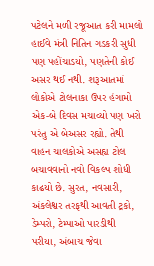પટેલને મળી રજૂઆત કરી મામલો હાઈવે મંત્રી નિતિન ગડકરી સુધી પણ પહોંચાડયો, પણતેની કોઈ અસર થઈ નથી. શરૂઆતમાં લોકોએ ટોલનાકા ઉપર હંગામો એક-બે દિવસ મચાવ્‍યો પણ ખરો પરંતુ એ બેઅસર રહ્યો. તેથી વાહન ચાલકોએ અસહ્ય ટોલ બચાવવાનો નવો વિકલ્‍પ શોધી કાઢયો છે. સુરત, નવસારી, અંકલેશ્વર તરફથી આવતી ટ્રકો, ડેમ્‍પરો, ટેમ્‍પાઓ પારડીથી પરીયા, અંબાચ જેવા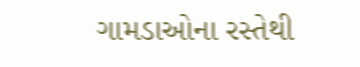ગામડાઓના રસ્‍તેથી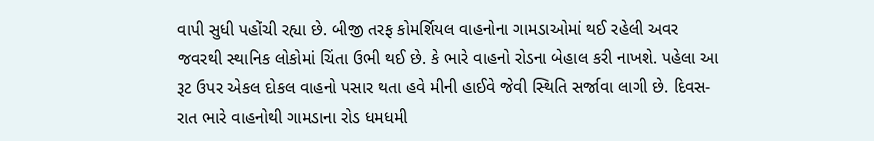વાપી સુધી પહોંચી રહ્યા છે. બીજી તરફ કોમર્શિયલ વાહનોના ગામડાઓમાં થઈ રહેલી અવર જવરથી સ્‍થાનિક લોકોમાં ચિંતા ઉભી થઈ છે. કે ભારે વાહનો રોડના બેહાલ કરી નાખશે. પહેલા આ રૂટ ઉપર એકલ દોકલ વાહનો પસાર થતા હવે મીની હાઈવે જેવી સ્‍થિતિ સર્જાવા લાગી છે. દિવસ-રાત ભારે વાહનોથી ગામડાના રોડ ધમધમી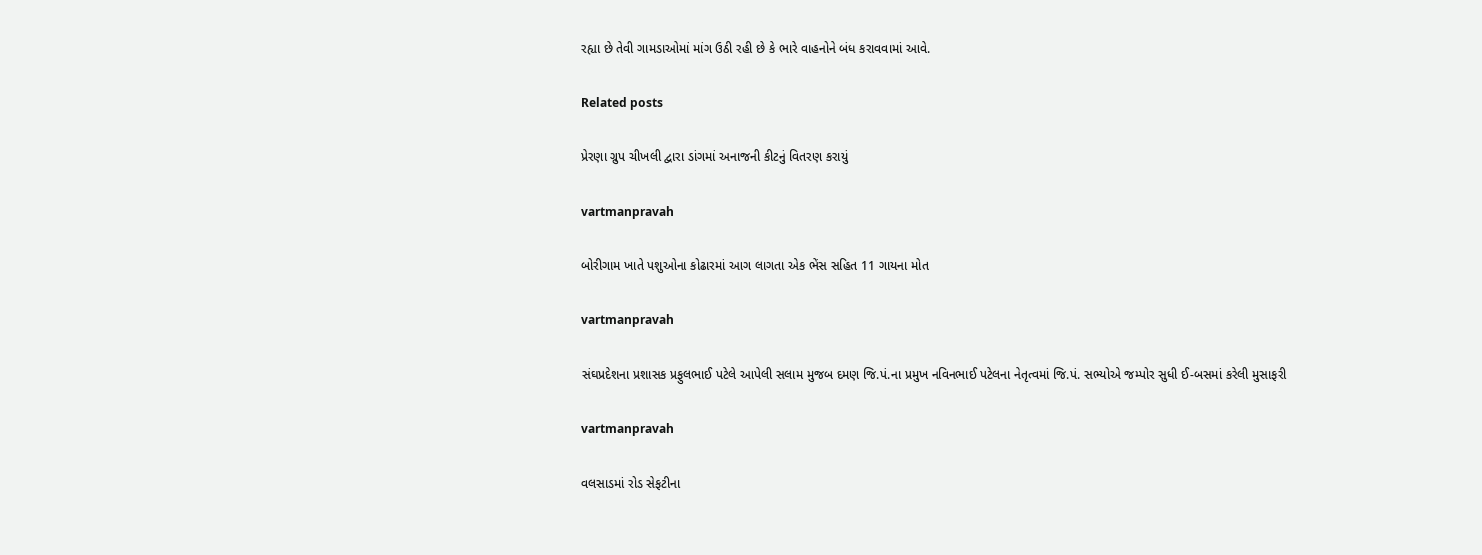રહ્યા છે તેવી ગામડાઓમાં માંગ ઉઠી રહી છે કે ભારે વાહનોને બંધ કરાવવામાં આવે.

Related posts

પ્રેરણા ગ્રુપ ચીખલી દ્વારા ડાંગમાં અનાજની કીટનું વિતરણ કરાયું

vartmanpravah

બોરીગામ ખાતે પશુઓના કોઢારમાં આગ લાગતા એક ભેંસ સહિત 11 ગાયના મોત

vartmanpravah

સંઘપ્રદેશના પ્રશાસક પ્રફુલભાઈ પટેલે આપેલી સલામ મુજબ દમણ જિ.પં.ના પ્રમુખ નવિનભાઈ પટેલના નેતૃત્‍વમાં જિ.પં. સભ્‍યોએ જમ્‍પોર સુધી ઈ-બસમાં કરેલી મુસાફરી

vartmanpravah

વલસાડમાં રોડ સેફટીના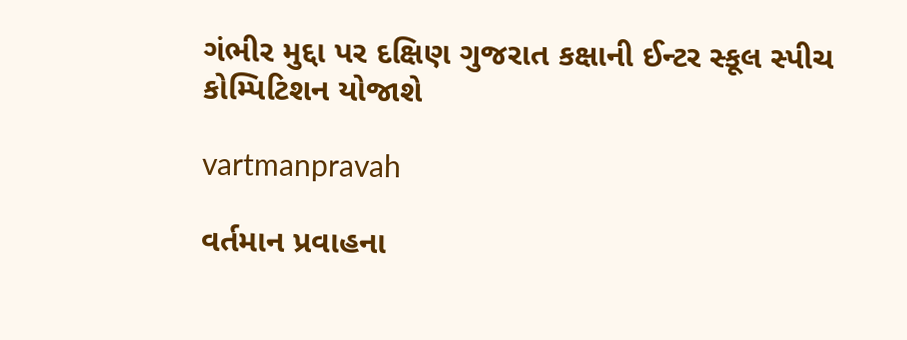ગંભીર મુદ્દા પર દક્ષિણ ગુજરાત કક્ષાની ઈન્ટર સ્કૂલ સ્પીચ કોમ્પિટિશન યોજાશે

vartmanpravah

વર્તમાન પ્રવાહના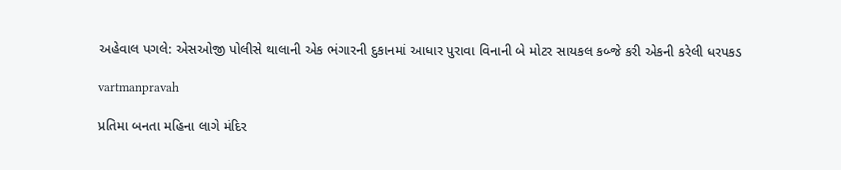અહેવાલ પગલે: એસઓજી પોલીસે થાલાની એક ભંગારની દુકાનમાં આધાર પુરાવા વિનાની બે મોટર સાયકલ કબ્‍જે કરી એકની કરેલી ધરપકડ

vartmanpravah

પ્રતિમા બનતા મહિના લાગે મંદિર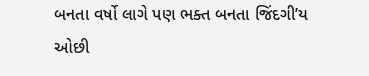બનતા વર્ષો લાગે પણ ભક્‍ત બનતા જિંદગી’ય ઓછી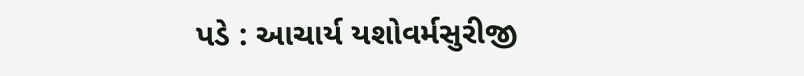પડે : આચાર્ય યશોવર્મસુરીજી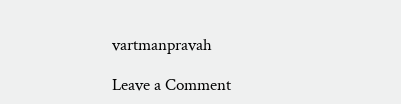vartmanpravah

Leave a Comment